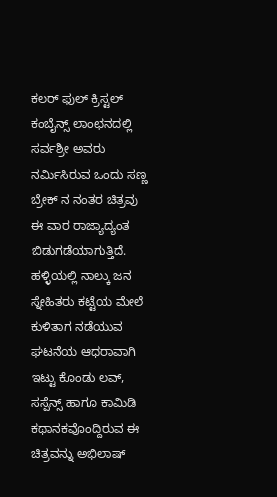ಕಲರ್ ಫುಲ್ ಕ್ರಿಸ್ಟಲ್ ಕಂಬೈನ್ಸ್ ಲಾಂಛನದಲ್ಲಿ ಸರ್ವಶ್ರೀ ಅವರು ನರ್ಮಿಸಿರುವ ಒಂದು ಸಣ್ಣ ಬ್ರೇಕ್ ನ ನಂತರ ಚಿತ್ರವು ಈ ವಾರ ರಾಜ್ಯಾದ್ಯಂತ ಬಿಡುಗಡೆಯಾಗುತ್ತಿದೆ.
ಹಳ್ಳಿಯಲ್ಲಿ ನಾಲ್ಕು ಜನ ಸ್ನೇಹಿತರು ಕಟ್ಟೆಯ ಮೇಲೆ ಕುಳಿತಾಗ ನಡೆಯುವ ಘಟನೆಯ ಆಧರಾವಾಗಿ ಇಟ್ಟು ಕೊಂಡು ಲವ್, ಸಸ್ಪೆನ್ಸ್ ಹಾಗೂ ಕಾಮಿಡಿ ಕಥಾನಕವೊಂದ್ದಿರುವ ಈ ಚಿತ್ರವನ್ನು ಅಭಿಲಾಷ್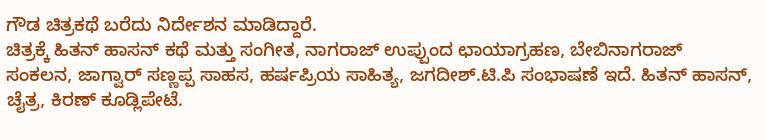ಗೌಡ ಚಿತ್ರಕಥೆ ಬರೆದು ನಿರ್ದೇಶನ ಮಾಡಿದ್ದಾರೆ.
ಚಿತ್ರಕ್ಕೆ ಹಿತನ್ ಹಾಸನ್ ಕಥೆ ಮತ್ತು ಸಂಗೀತ, ನಾಗರಾಜ್ ಉಪ್ಪುಂದ ಛಾಯಾಗ್ರಹಣ, ಬೇಬಿನಾಗರಾಜ್ ಸಂಕಲನ, ಜಾಗ್ವಾರ್ ಸಣ್ಣಪ್ಪ ಸಾಹಸ, ಹರ್ಷಪ್ರಿಯ ಸಾಹಿತ್ಯ, ಜಗದೀಶ್.ಟಿ.ಪಿ ಸಂಭಾಷಣೆ ಇದೆ. ಹಿತನ್ ಹಾಸನ್, ಚೈತ್ರ, ಕಿರಣ್ ಕೂಡ್ಲಿಪೇಟೆ.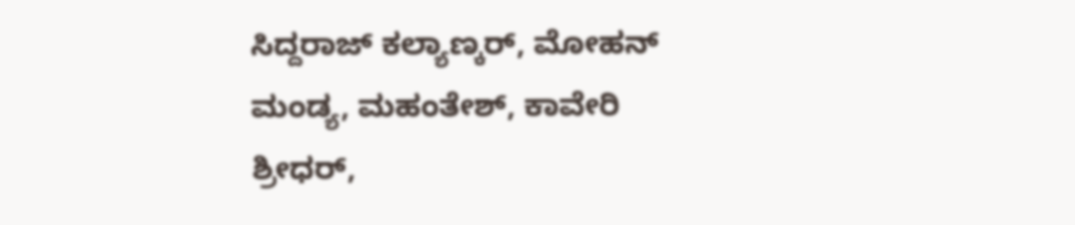ಸಿದ್ದರಾಜ್ ಕಲ್ಯಾಣ್ಕರ್, ಮೋಹನ್ ಮಂಡ್ಯ, ಮಹಂತೇಶ್, ಕಾವೇರಿ ಶ್ರೀಧರ್,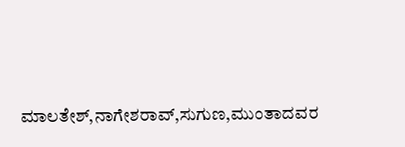ಮಾಲತೇಶ್,ನಾಗೇಶರಾವ್,ಸುಗುಣ,ಮುಂತಾದವರ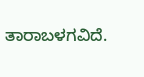ತಾರಾಬಳಗವಿದೆ.